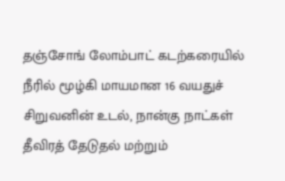தஞ்சோங் லோம்பாட் கடற்கரையில் நீரில் மூழ்கி மாயமான 16 வயதுச் சிறுவனின் உடல், நான்கு நாட்கள் தீவிரத் தேடுதல் மற்றும்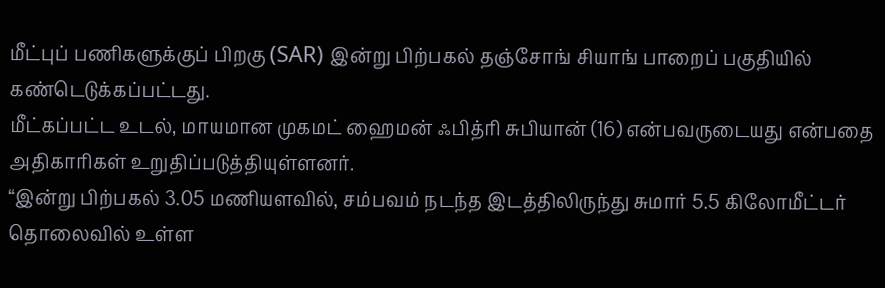மீட்புப் பணிகளுக்குப் பிறகு (SAR) இன்று பிற்பகல் தஞ்சோங் சியாங் பாறைப் பகுதியில் கண்டெடுக்கப்பட்டது.
மீட்கப்பட்ட உடல், மாயமான முகமட் ஹைமன் ஃபித்ரி சுபியான் (16) என்பவருடையது என்பதை அதிகாரிகள் உறுதிப்படுத்தியுள்ளனர்.
“இன்று பிற்பகல் 3.05 மணியளவில், சம்பவம் நடந்த இடத்திலிருந்து சுமார் 5.5 கிலோமீட்டர் தொலைவில் உள்ள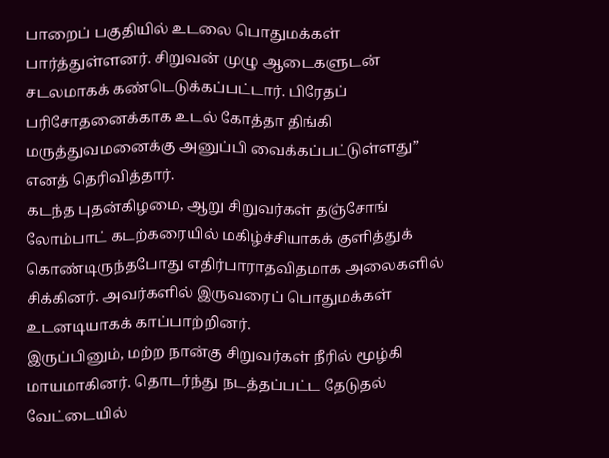பாறைப் பகுதியில் உடலை பொதுமக்கள் பார்த்துள்ளனர். சிறுவன் முழு ஆடைகளுடன் சடலமாகக் கண்டெடுக்கப்பட்டார். பிரேதப் பரிசோதனைக்காக உடல் கோத்தா திங்கி மருத்துவமனைக்கு அனுப்பி வைக்கப்பட்டுள்ளது” எனத் தெரிவித்தார்.
கடந்த புதன்கிழமை, ஆறு சிறுவர்கள் தஞ்சோங் லோம்பாட் கடற்கரையில் மகிழ்ச்சியாகக் குளித்துக் கொண்டிருந்தபோது எதிர்பாராதவிதமாக அலைகளில் சிக்கினர். அவர்களில் இருவரைப் பொதுமக்கள் உடனடியாகக் காப்பாற்றினர்.
இருப்பினும், மற்ற நான்கு சிறுவர்கள் நீரில் மூழ்கி மாயமாகினர். தொடர்ந்து நடத்தப்பட்ட தேடுதல் வேட்டையில்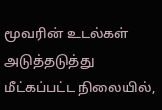மூவரின் உடல்கள் அடுத்தடுத்து மீட்கப்பட்ட நிலையில்,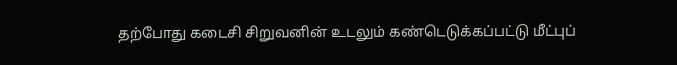தற்போது கடைசி சிறுவனின் உடலும் கண்டெடுக்கப்பட்டு மீட்புப்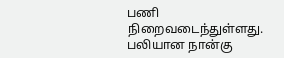பணி நிறைவடைந்துள்ளது. பலியான நான்கு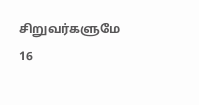சிறுவர்களுமே 16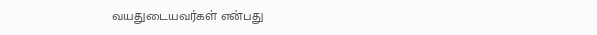வயதுடையவர்கள் என்பது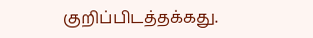குறிப்பிடத்தக்கது.